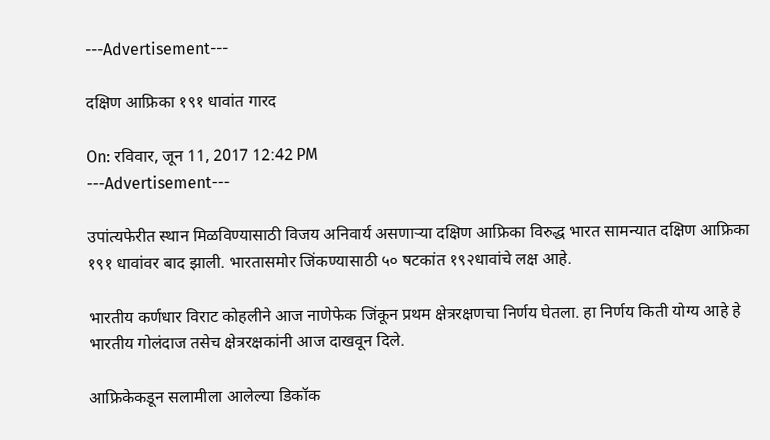---Advertisement---

दक्षिण आफ्रिका १९१ धावांत गारद

On: रविवार, जून 11, 2017 12:42 PM
---Advertisement---

उपांत्यफेरीत स्थान मिळविण्यासाठी विजय अनिवार्य असणाऱ्या दक्षिण आफ्रिका विरुद्ध भारत सामन्यात दक्षिण आफ्रिका १९१ धावांवर बाद झाली. भारतासमोर जिंकण्यासाठी ५० षटकांत १९२धावांचे लक्ष आहे.

भारतीय कर्णधार विराट कोहलीने आज नाणेफेक जिंकून प्रथम क्षेत्ररक्षणचा निर्णय घेतला. हा निर्णय किती योग्य आहे हे भारतीय गोलंदाज तसेच क्षेत्ररक्षकांनी आज दाखवून दिले.

आफ्रिकेकडून सलामीला आलेल्या डिकॉक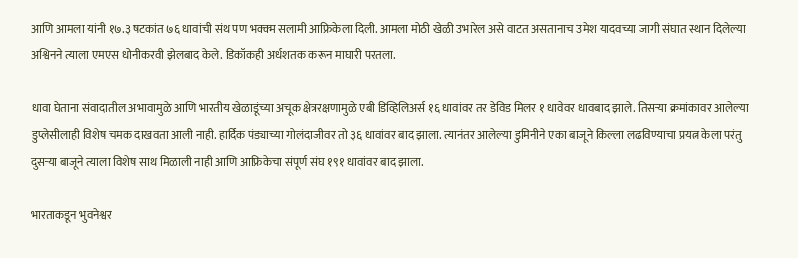आणि आमला यांनी १७.३ षटकांत ७६ धावांची संथ पण भक्क्म सलामी आफ्रिकेला दिली. आमला मोठी खेळी उभारेल असे वाटत असतानाच उमेश यादवच्या जागी संघात स्थान दिलेल्या अश्विनने त्याला एमएस धोनीकरवी झेलबाद केले. डिकॉकही अर्धशतक करून माघारी परतला.

धावा घेताना संवादातील अभावामुळे आणि भारतीय खेळाडूंच्या अचूक क्षेत्ररक्षणामुळे एबी डिव्हिलिअर्स १६ धावांवर तर डेविड मिलर १ धावेवर धावबाद झाले. तिसऱ्या क्रमांकावर आलेल्या डुप्लेसीलाही विशेष चमक दाखवता आली नाही. हार्दिक पंड्याच्या गोलंदाजीवर तो ३६ धावांवर बाद झाला. त्यानंतर आलेल्या डुमिनीने एका बाजूने किल्ला लढविण्याचा प्रयत्न केला परंतु दुसऱ्या बाजूने त्याला विशेष साथ मिळाली नाही आणि आफ्रिकेचा संपूर्ण संघ १९१ धावांवर बाद झाला.

भारताकडून भुवनेश्वर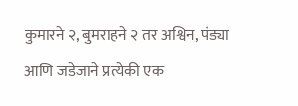कुमारने २, बुमराहने २ तर अश्विन, पंड्या आणि जडेजाने प्रत्येकी एक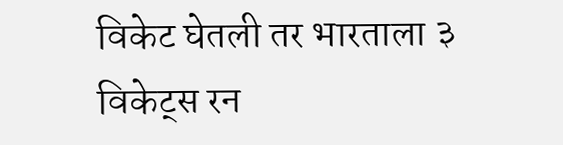विकेट घेतली तर भारताला ३ विकेट्स रन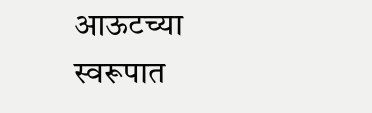आऊटच्या स्वरूपात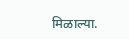मिळाल्या.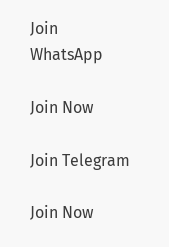Join WhatsApp

Join Now

Join Telegram

Join Now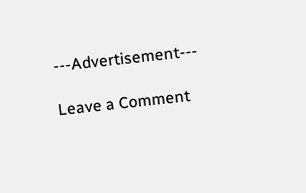---Advertisement---

Leave a Comment